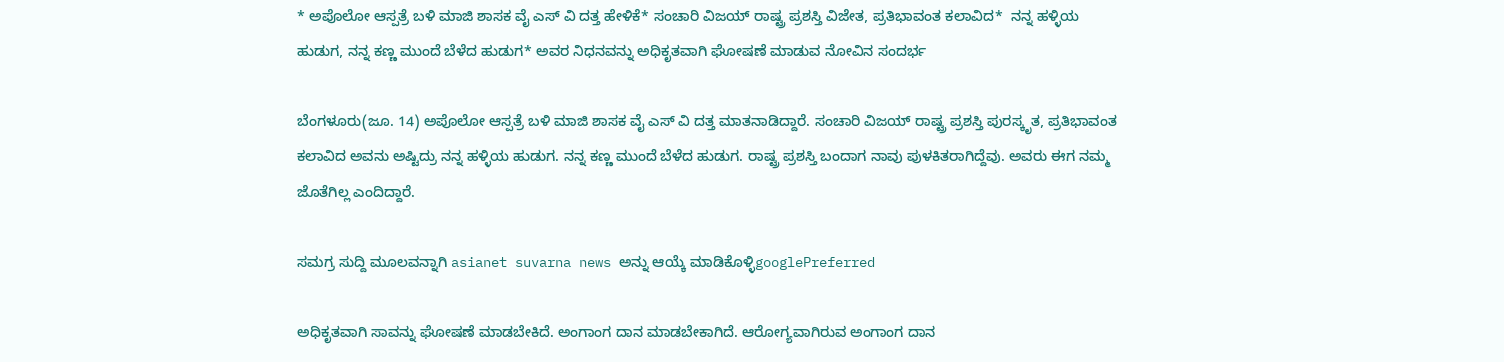* ಅಪೊಲೋ ಆಸ್ಪತ್ರೆ ಬಳಿ ಮಾಜಿ ಶಾಸಕ ವೈ ಎಸ್ ವಿ ದತ್ತ ಹೇಳಿಕೆ* ಸಂಚಾರಿ ವಿಜಯ್ ರಾಷ್ಟ್ರ ಪ್ರಶಸ್ತಿ ವಿಜೇತ, ಪ್ರತಿಭಾವಂತ ಕಲಾವಿದ*  ನನ್ನ ಹಳ್ಳಿಯ ಹುಡುಗ, ನನ್ನ ಕಣ್ಣ ಮುಂದೆ ಬೆಳೆದ ಹುಡುಗ* ಅವರ ನಿಧನವನ್ನು ಅಧಿಕೃತವಾಗಿ ಘೋಷಣೆ ಮಾಡುವ ನೋವಿನ ಸಂದರ್ಭ

ಬೆಂಗಳೂರು(ಜೂ. 14) ಅಪೊಲೋ ಆಸ್ಪತ್ರೆ ಬಳಿ ಮಾಜಿ ಶಾಸಕ ವೈ ಎಸ್ ವಿ ದತ್ತ ಮಾತನಾಡಿದ್ದಾರೆ. ಸಂಚಾರಿ ವಿಜಯ್ ರಾಷ್ಟ್ರ ಪ್ರಶಸ್ತಿ ಪುರಸ್ಕೃತ, ಪ್ರತಿಭಾವಂತ ಕಲಾವಿದ ಅವನು ಅಷ್ಟಿದ್ರು ನನ್ನ ಹಳ್ಳಿಯ ಹುಡುಗ. ನನ್ನ ಕಣ್ಣ ಮುಂದೆ ಬೆಳೆದ ಹುಡುಗ. ರಾಷ್ಟ್ರ ಪ್ರಶಸ್ತಿ ಬಂದಾಗ ನಾವು ಪುಳಕಿತರಾಗಿದ್ದೆವು. ಅವರು ಈಗ ನಮ್ಮ ಜೊತೆಗಿಲ್ಲ ಎಂದಿದ್ದಾರೆ.

ಸಮಗ್ರ ಸುದ್ದಿ ಮೂಲವನ್ನಾಗಿ asianet suvarna news ಅನ್ನು ಆಯ್ಕೆ ಮಾಡಿಕೊಳ್ಳಿgooglePreferred

ಅಧಿಕೃತವಾಗಿ ಸಾವನ್ನು ಘೋಷಣೆ ಮಾಡಬೇಕಿದೆ. ಅಂಗಾಂಗ ದಾನ ಮಾಡಬೇಕಾಗಿದೆ. ಆರೋಗ್ಯವಾಗಿರುವ ಅಂಗಾಂಗ ದಾನ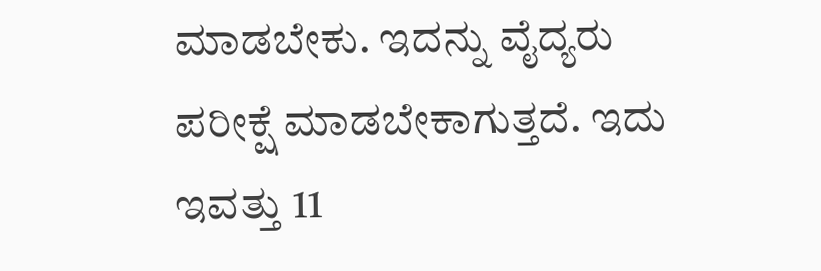ಮಾಡಬೇಕು. ಇದನ್ನು ವೈದ್ಯರು ಪರೀಕ್ಷೆ ಮಾಡಬೇಕಾಗುತ್ತದೆ. ಇದು ಇವತ್ತು 11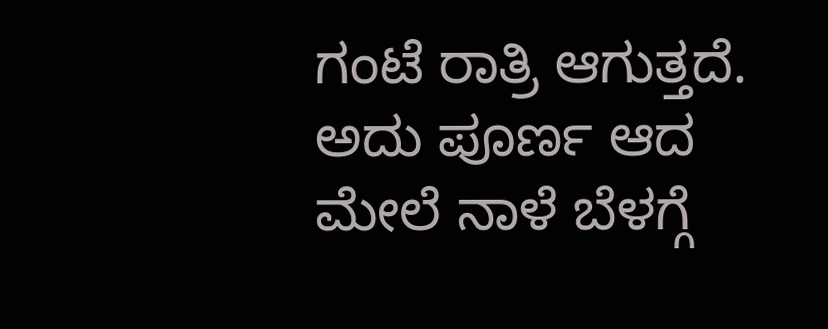ಗಂಟೆ ರಾತ್ರಿ ಆಗುತ್ತದೆ. ಅದು ಪೂರ್ಣ ಆದ ಮೇಲೆ ನಾಳೆ ಬೆಳಗ್ಗೆ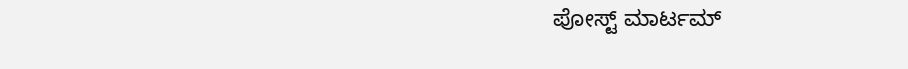ಪೋಸ್ಟ್ ಮಾರ್ಟಮ್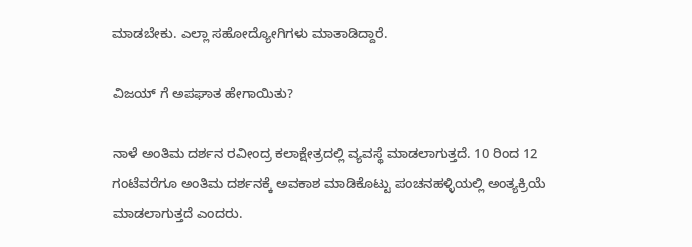ಮಾಡಬೇಕು. ಎಲ್ಲಾ ಸಹೋದ್ಯೋಗಿಗಳು ಮಾತಾಡಿದ್ದಾರೆ.

ವಿಜಯ್ ಗೆ ಅಪಘಾತ ಹೇಗಾಯಿತು?

ನಾಳೆ ಅಂತಿಮ ದರ್ಶನ ರವೀಂದ್ರ ಕಲಾಕ್ಷೇತ್ರದಲ್ಲಿ ವ್ಯವಸ್ಥೆ ಮಾಡಲಾಗುತ್ತದೆ. 10 ರಿಂದ 12 ಗಂಟೆವರೆಗೂ ಅಂತಿಮ ದರ್ಶನಕ್ಕೆ ಅವಕಾಶ ಮಾಡಿಕೊಟ್ಟು ಪಂಚನಹಳ್ಳಿಯಲ್ಲಿ ಅಂತ್ಯಕ್ರಿಯೆ ಮಾಡಲಾಗುತ್ತದೆ ಎಂದರು.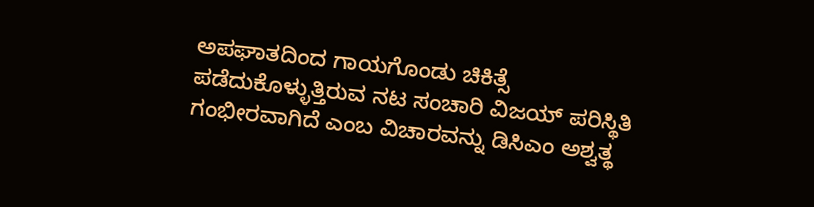ಅಪಘಾತದಿಂದ ಗಾಯಗೊಂಡು ಚಿಕಿತ್ಸೆ ಪಡೆದುಕೊಳ್ಳುತ್ತಿರುವ ನಟ ಸಂಚಾರಿ ವಿಜಯ್ ಪರಿಸ್ಥಿತಿ ಗಂಭೀರವಾಗಿದೆ ಎಂಬ ವಿಚಾರವನ್ನು ಡಿಸಿಎಂ ಅಶ್ವತ್ಥ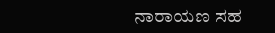ನಾರಾಯಣ ಸಹ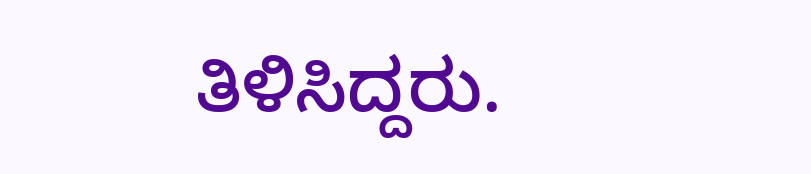ತಿಳಿಸಿದ್ದರು.